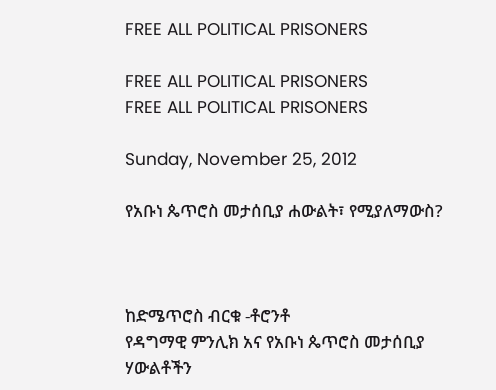FREE ALL POLITICAL PRISONERS

FREE ALL POLITICAL PRISONERS
FREE ALL POLITICAL PRISONERS

Sunday, November 25, 2012

የአቡነ ጴጥሮስ መታሰቢያ ሐውልት፣ የሚያለማውስ?



ከድሜጥሮስ ብርቁ -ቶሮንቶ
የዳግማዊ ምንሊክ አና የአቡነ ጴጥሮስ መታሰቢያ ሃውልቶችን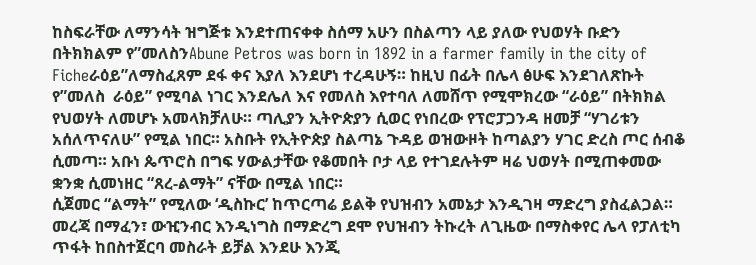ከስፍራቸው ለማንሳት ዝግጅቱ እንደተጠናቀቀ ስሰማ አሁን በስልጣን ላይ ያለው የህወሃት ቡድን በትክክልም የ”መለስንAbune Petros was born in 1892 in a farmer family in the city of Ficheራዕይ”ለማስፈጸም ደፋ ቀና እያለ እንደሆነ ተረዳሁኝ። ከዚህ በፊት በሌላ ፅሁፍ እንደገለጽኩት የ”መለስ  ራዕይ” የሚባል ነገር እንደሌለ እና የመለስ እየተባለ ለመሸጥ የሚሞክረው “ራዕይ” በትክክል የህወሃት ለመሆኑ አመላክቻለሁ። ጣሊያን ኢትዮጵያን ሲወር የነበረው የፕሮፓጋንዳ ዘመቻ “ሃገሪቱን አሰለጥናለሁ” የሚል ነበር። አስቡት የኢትዮጵያ ስልጣኔ ጉዳይ ወዝውዞት ከጣልያን ሃገር ድረስ ጦር ሰብቆ ሲመጣ። አቡነ ጴጥሮስ በግፍ ሃውልታቸው የቆመበት ቦታ ላይ የተገደሉትም ዛሬ ህወሃት በሚጠቀመው ቋንቋ ሲመነዘር “ጸረ-ልማት” ናቸው በሚል ነበር።
ሲጀመር “ልማት” የሚለው ‘ዲስኩር’ ከጥርጣሬ ይልቅ የህዝብን አመኔታ እንዲገዛ ማድረግ ያስፈልጋል። መረጃ በማፈን፣ ውዢንብር እንዲነግስ በማድረግ ደሞ የህዝብን ትኩረት ለጊዜው በማስቀየር ሌላ የፓለቲካ ጥፋት ከበስተጀርባ መስራት ይቻል እንደሁ እንጂ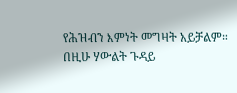የሕዝብን እምነት መግዛት አይቻልም። በዚሁ ሃውልት ጉዳይ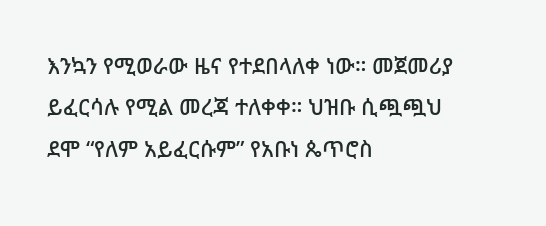እንኳን የሚወራው ዜና የተደበላለቀ ነው። መጀመሪያ ይፈርሳሉ የሚል መረጃ ተለቀቀ። ህዝቡ ሲጯጯህ ደሞ “የለም አይፈርሱም” የአቡነ ጴጥሮስ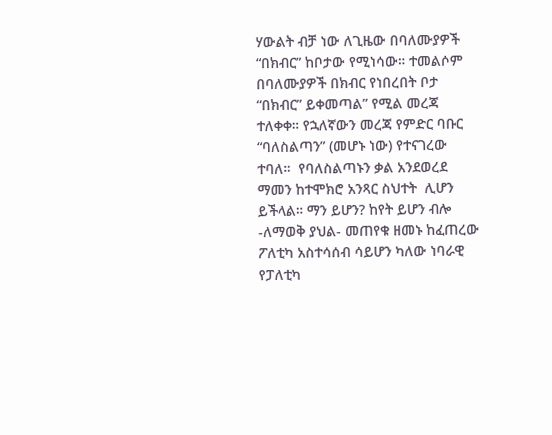ሃውልት ብቻ ነው ለጊዜው በባለሙያዎች “በክብር” ከቦታው የሚነሳው። ተመልሶም በባለሙያዎች በክብር የነበረበት ቦታ “በክብር” ይቀመጣል” የሚል መረጃ ተለቀቀ። የኋለኛውን መረጃ የምድር ባቡር “ባለስልጣን” (መሆኑ ነው) የተናገረው ተባለ።  የባለስልጣኑን ቃል አንደወረደ ማመን ከተሞክሮ አንጻር ስህተት  ሊሆን ይችላል። ማን ይሆን? ከየት ይሆን ብሎ -ለማወቅ ያህል- መጠየቁ ዘመኑ ከፈጠረው ፖለቲካ አስተሳሰብ ሳይሆን ካለው ነባራዊ የፓለቲካ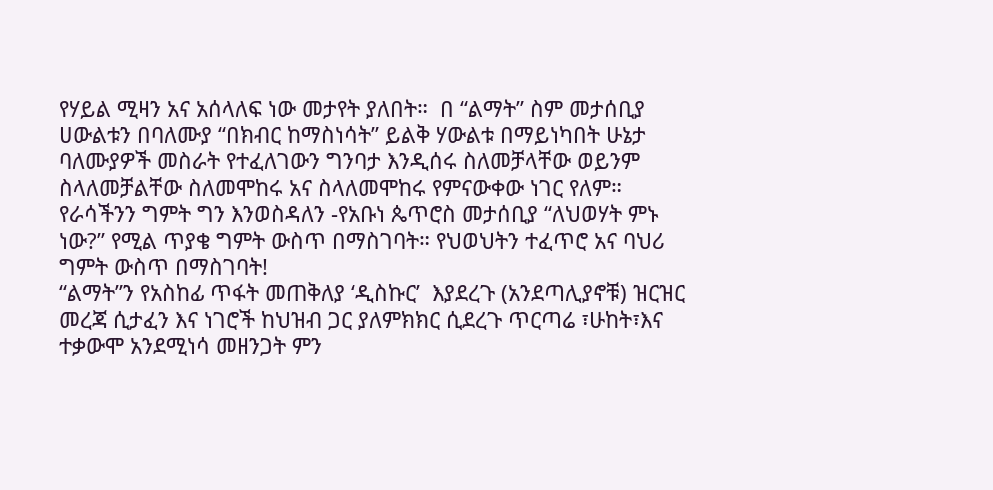የሃይል ሚዛን አና አሰላለፍ ነው መታየት ያለበት።  በ “ልማት” ስም መታሰቢያ ሀውልቱን በባለሙያ “በክብር ከማስነሳት” ይልቅ ሃውልቱ በማይነካበት ሁኔታ ባለሙያዎች መስራት የተፈለገውን ግንባታ እንዲሰሩ ስለመቻላቸው ወይንም ስላለመቻልቸው ስለመሞከሩ አና ስላለመሞከሩ የምናውቀው ነገር የለም። የራሳችንን ግምት ግን እንወስዳለን -የአቡነ ጴጥሮስ መታሰቢያ “ለህወሃት ምኑ ነው?” የሚል ጥያቄ ግምት ውስጥ በማስገባት። የህወህትን ተፈጥሮ አና ባህሪ ግምት ውስጥ በማስገባት!
“ልማት”ን የአስከፊ ጥፋት መጠቅለያ ‘ዲስኩር’  እያደረጉ (አንደጣሊያኖቹ) ዝርዝር መረጃ ሲታፈን እና ነገሮች ከህዝብ ጋር ያለምክክር ሲደረጉ ጥርጣሬ ፣ሁከት፣እና ተቃውሞ አንደሚነሳ መዘንጋት ምን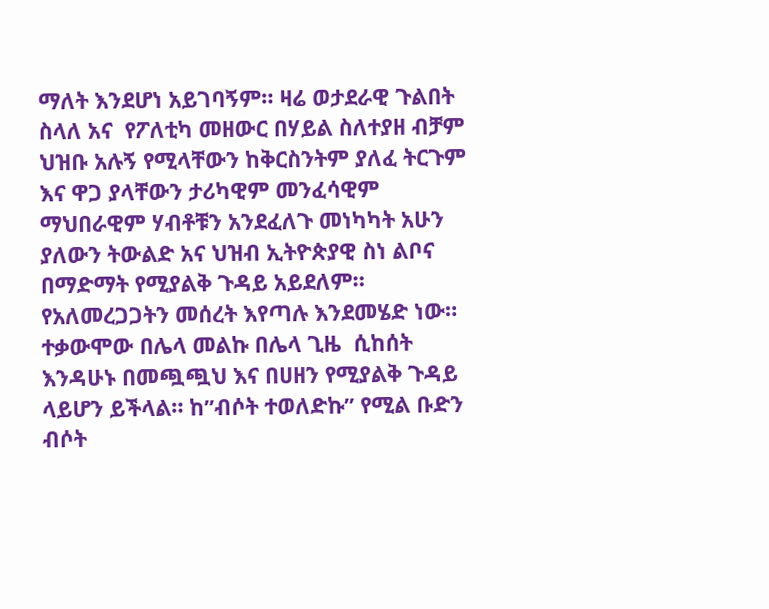ማለት እንደሆነ አይገባኝም። ዛሬ ወታደራዊ ጉልበት ስላለ አና  የፖለቲካ መዘውር በሃይል ስለተያዘ ብቻም  ህዝቡ አሉኝ የሚላቸውን ከቅርስንትም ያለፈ ትርጉም እና ዋጋ ያላቸውን ታሪካዊም መንፈሳዊም ማህበራዊም ሃብቶቹን አንደፈለጉ መነካካት አሁን ያለውን ትውልድ አና ህዝብ ኢትዮጵያዊ ስነ ልቦና በማድማት የሚያልቅ ጉዳይ አይደለም። የአለመረጋጋትን መሰረት እየጣሉ እንደመሄድ ነው። ተቃውሞው በሌላ መልኩ በሌላ ጊዜ  ሲከሰት  እንዳሁኑ በመጯጯህ እና በሀዘን የሚያልቅ ጉዳይ ላይሆን ይችላል። ከ”ብሶት ተወለድኩ” የሚል ቡድን ብሶት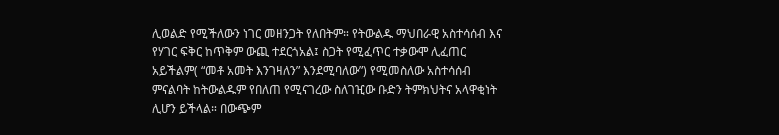ሊወልድ የሚችለውን ነገር መዘንጋት የለበትም። የትውልዱ ማህበራዊ አስተሳሰብ እና የሃገር ፍቅር ከጥቅም ውጪ ተደርጎአል፤ ስጋት የሚፈጥር ተቃውሞ ሊፈጠር አይችልም( “መቶ አመት እንገዛለን” እንደሚባለው”) የሚመስለው አስተሳሰብ ምናልባት ከትውልዱም የበለጠ የሚናገረው ስለገዢው ቡድን ትምክህትና አላዋቂነት ሊሆን ይችላል። በውጭም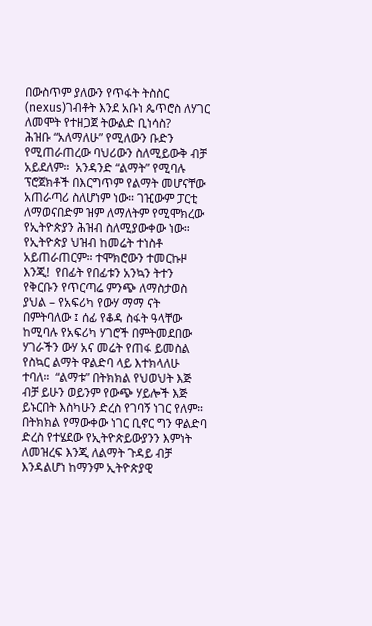በውስጥም ያለውን የጥፋት ትስስር (nexus)ገብቶት እንደ አቡነ ጴጥሮስ ለሃገር ለመሞት የተዘጋጀ ትውልድ ቢነሳስ?
ሕዝቡ “አለማለሁ” የሚለውን ቡድን የሚጠራጠረው ባህሪውን ስለሚይውቅ ብቻ አይደለም።  አንዳንድ “ልማት” የሚባሉ ፕሮጀክቶች በእርግጥም የልማት መሆናቸው አጠራጣሪ ስለሆነም ነው። ገዢውም ፓርቲ ለማወናበድም ዝም ለማለትም የሚሞክረው የኢትዮጵያን ሕዝብ ስለሚያውቀው ነው። የኢትዮጵያ ህዝብ ከመሬት ተነስቶ አይጠራጠርም። ተሞክሮውን ተመርኩዞ እንጂ!  የበፊት የበፊቱን አንኳን ትተን የቅርቡን የጥርጣሬ ምንጭ ለማስታወስ ያህል – የአፍሪካ የውሃ ማማ ናት በምትባለው ፤ ሰፊ የቆዳ ስፋት ዓላቸው ከሚባሉ የአፍሪካ ሃገሮች በምትመደበው ሃገራችን ውሃ አና መሬት የጠፋ ይመስል የስኳር ልማት ዋልድባ ላይ እተክላለሁ ተባለ።  “ልማቱ” በትክክል የህወህት እጅ ብቻ ይሁን ወይንም የውጭ ሃይሎች እጅ ይኑርበት እስካሁን ድረስ የገባኝ ነገር የለም። በትክክል የማውቀው ነገር ቢኖር ግን ዋልድባ ድረስ የተሄደው የኢትዮጵይውያንን እምነት ለመዝረፍ እንጂ ለልማት ጉዳይ ብቻ እንዳልሆነ ከማንም ኢትዮጵያዊ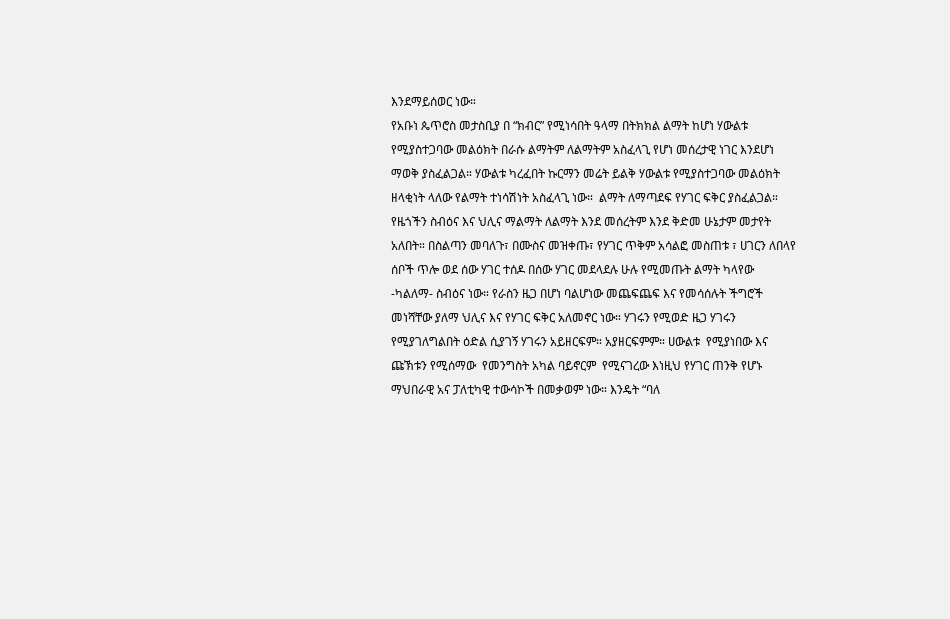እንደማይሰወር ነው።
የአቡነ ጴጥሮስ መታስቢያ በ “ክብር” የሚነሳበት ዓላማ በትክክል ልማት ከሆነ ሃውልቱ የሚያስተጋባው መልዕክት በራሱ ልማትም ለልማትም አስፈላጊ የሆነ መሰረታዊ ነገር እንደሆነ ማወቅ ያስፈልጋል። ሃውልቱ ካረፈበት ኩርማን መሬት ይልቅ ሃውልቱ የሚያስተጋባው መልዕክት ዘላቂነት ላለው የልማት ተነሳሽነት አስፈላጊ ነው።  ልማት ለማጣደፍ የሃገር ፍቅር ያስፈልጋል። የዜጎችን ስብዕና እና ህሊና ማልማት ለልማት እንደ መሰረትም እንደ ቅድመ ሁኔታም መታየት አለበት። በስልጣን መባለጉ፣ በሙስና መዝቀጡ፣ የሃገር ጥቅም አሳልፎ መስጠቱ ፣ ሀገርን ለበላየ ሰቦች ጥሎ ወደ ሰው ሃገር ተሰዶ በሰው ሃገር መደላደሉ ሁሉ የሚመጡት ልማት ካላየው -ካልለማ- ስብዕና ነው። የራስን ዜጋ በሆነ ባልሆነው መጨፍጨፍ እና የመሳሰሉት ችግሮች መነሻቸው ያለማ ህሊና እና የሃገር ፍቅር አለመኖር ነው። ሃገሩን የሚወድ ዜጋ ሃገሩን የሚያገለግልበት ዕድል ሲያገኝ ሃገሩን አይዘርፍም። አያዘርፍምም። ሀውልቱ  የሚያነበው እና ጩኽቱን የሚሰማው  የመንግስት አካል ባይኖርም  የሚናገረው እነዚህ የሃገር ጠንቅ የሆኑ ማህበራዊ አና ፓለቲካዊ ተውሳኮች በመቃወም ነው። እንዴት “ባለ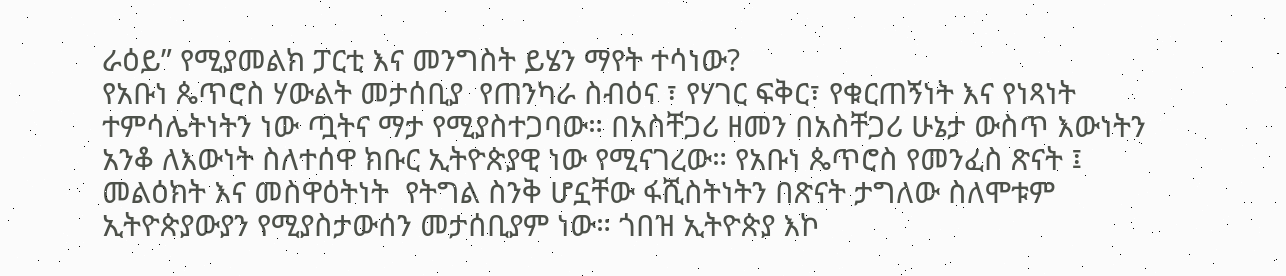ራዕይ” የሚያመልክ ፓርቲ እና መንግስት ይሄን ማየት ተሳነው?
የአቡነ ጴጥሮስ ሃውልት መታሰቢያ  የጠንካራ ስብዕና ፣ የሃገር ፍቅር፣ የቁርጠኝነት እና የነጻነት ተምሳሌትነትን ነው ጧትና ማታ የሚያስተጋባው። በአስቸጋሪ ዘመን በአስቸጋሪ ሁኔታ ውስጥ እውነትን አንቆ ለእውነት ስለተሰዋ ክቡር ኢትዮጵያዊ ነው የሚናገረው። የአቡነ ጴጥሮስ የመንፈስ ጽናት ፤ መልዕክት እና መስዋዕትነት  የትግል ስንቅ ሆኗቸው ፋሺስትነትን በጽናት ታግለው ስለሞቱም ኢትዮጵያውያን የሚያስታውሰን መታሰቢያም ነው። ጎበዝ ኢትዮጵያ እኮ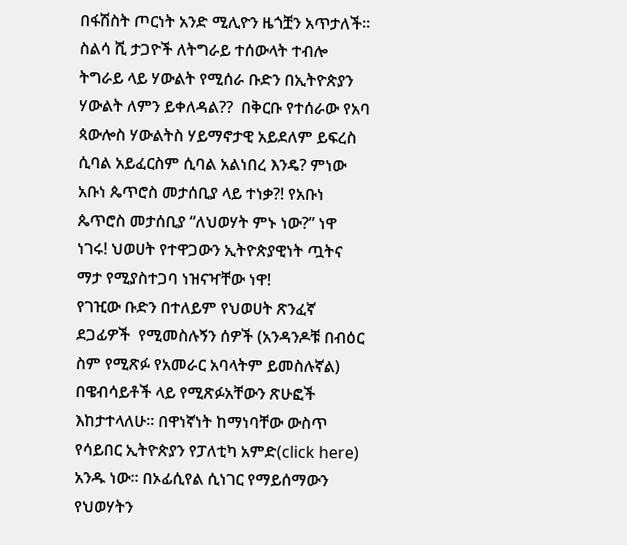በፋሽስት ጦርነት አንድ ሚሊዮን ዜጎቿን አጥታለች። ስልሳ ሺ ታጋዮች ለትግራይ ተሰውላት ተብሎ ትግራይ ላይ ሃውልት የሚሰራ ቡድን በኢትዮጵያን ሃውልት ለምን ይቀለዳል??  በቅርቡ የተሰራው የአባ ጳውሎስ ሃውልትስ ሃይማኖታዊ አይደለም ይፍረስ ሲባል አይፈርስም ሲባል አልነበረ እንዴ? ምነው አቡነ ጴጥሮስ መታሰቢያ ላይ ተነቃ?! የአቡነ ጴጥሮስ መታሰቢያ “ለህወሃት ምኑ ነው?” ነዋ ነገሩ! ህወሀት የተዋጋውን ኢትዮጵያዊነት ጧትና ማታ የሚያስተጋባ ነዝናዣቸው ነዋ!
የገዢው ቡድን በተለይም የህወሀት ጽንፈኛ ደጋፊዎች  የሚመስሉኝን ሰዎች (አንዳንዶቹ በብዕር ስም የሚጽፉ የአመራር አባላትም ይመስሉኛል) በዌብሳይቶች ላይ የሚጽፉአቸውን ጽሁፎች እከታተላለሁ። በዋነኛነት ከማነባቸው ውስጥ የሳይበር ኢትዮጵያን የፓለቲካ አምድ(click here) አንዱ ነው። በኦፊሲየል ሲነገር የማይሰማውን የህወሃትን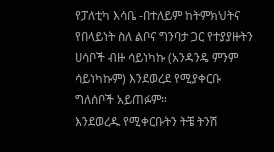የፓለቲካ እሳቤ -በተለይም ከትምክህትና የበላይነት ስለ ልቦና ግንባታ ጋር የተያያዙትን ሀሳቦች ብዙ ሳይነካኩ (አንዳንዴ ምንም ሳይነካኩም) እንደወረደ የሚያቀርቡ ግለሰቦች አይጠፉም።
እንደወረዱ የሚቀርቡትን ትቼ ትንሽ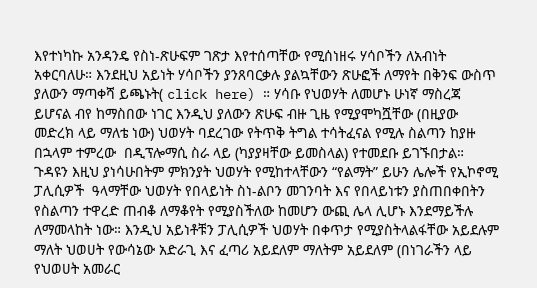እየተነካኩ አንዳንዴ የስነ-ጽሁፍም ገጽታ እየተሰጣቸው የሚሰነዘሩ ሃሳቦችን ለአብነት አቀርባለሁ። እንደዚህ አይነት ሃሳቦችን ያንጸባርቃሉ ያልኳቸውን ጽሁፎች ለማየት በቅንፍ ውስጥ ያለውን ማጣቀሻ ይጫኑት( click here) ። ሃሳቡ የህወሃት ለመሆኑ ሁነኛ ማስረጃ ይሆናል ብየ ከማስበው ነገር እንዲህ ያለውን ጽሁፍ ብዙ ጊዜ የሚያሞካሿቸው (በዚያው መድረክ ላይ ማለቴ ነው) ህወሃት ባደረገው የትጥቅ ትግል ተሳትፈናል የሚሉ ስልጣን ከያዙ በኋላም ተምረው  በዲፕሎማሲ ስራ ላይ (ካያያዛቸው ይመስላል) የተመደቡ ይገኙበታል። ጉዳዩን እዚህ ያነሳሁበትም ምክንያት ህወሃት የሚከተላቸውን “የልማት” ይሁን ሌሎች የኢኮኖሚ ፓሊሲዎች  ዓላማቸው ህወሃት የበላይነት ስነ-ልቦን መገንባት እና የበላይነቱን ያስጠበቀበትን የስልጣን ተዋረድ ጠብቆ ለማቆየት የሚያስችለው ከመሆን ውጪ ሌላ ሊሆኑ እንደማይችሉ ለማመላከት ነው። እንዲህ አይነቶቹን ፓሊሲዎች ህወሃት በቀጥታ የሚያስትላልፋቸው አይደሉም ማለት ህወሀት የውሳኔው አድራጊ እና ፈጣሪ አይደለም ማለትም አይደለም (በነገራችን ላይ የህወሀት አመራር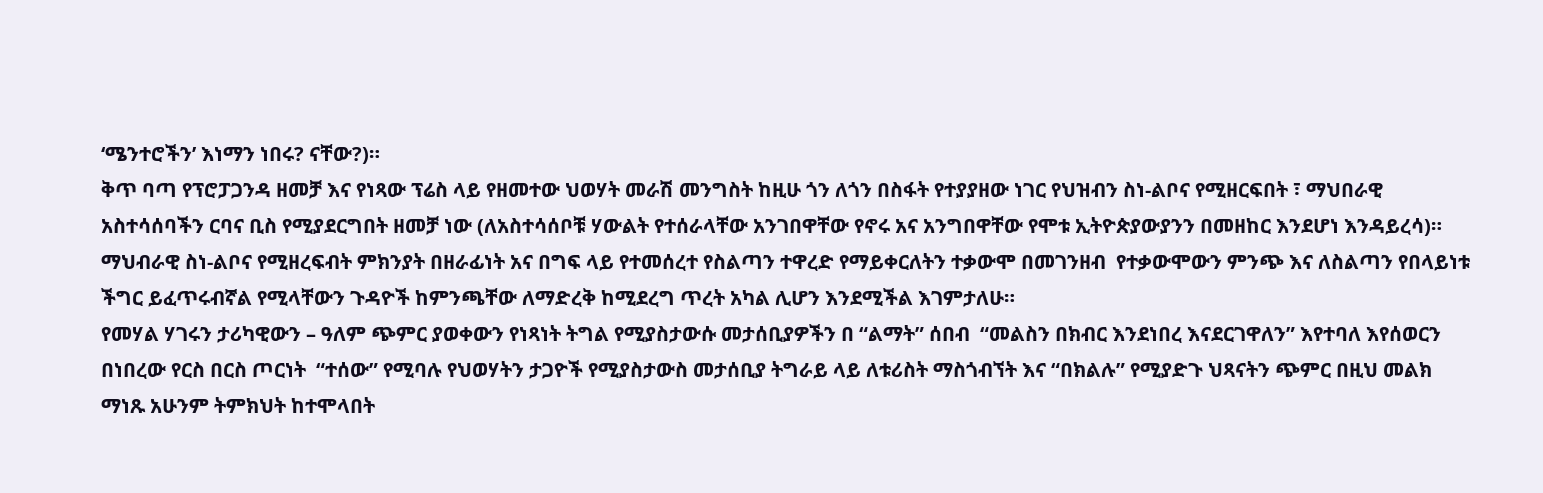‘ሜንተሮችን’ እነማን ነበሩ? ናቸው?)።
ቅጥ ባጣ የፕሮፓጋንዳ ዘመቻ እና የነጻው ፕሬስ ላይ የዘመተው ህወሃት መራሽ መንግስት ከዚሁ ጎን ለጎን በስፋት የተያያዘው ነገር የህዝብን ስነ-ልቦና የሚዘርፍበት ፣ ማህበራዊ አስተሳሰባችን ርባና ቢስ የሚያደርግበት ዘመቻ ነው (ለአስተሳሰቦቹ ሃውልት የተሰራላቸው አንገበዋቸው የኖሩ አና አንግበዋቸው የሞቱ ኢትዮጵያውያንን በመዘከር እንደሆነ እንዳይረሳ)። ማህብራዊ ስነ-ልቦና የሚዘረፍብት ምክንያት በዘራፊነት አና በግፍ ላይ የተመሰረተ የስልጣን ተዋረድ የማይቀርለትን ተቃውሞ በመገንዘብ  የተቃውሞውን ምንጭ እና ለስልጣን የበላይነቱ ችግር ይፈጥሩብኛል የሚላቸውን ጉዳዮች ከምንጫቸው ለማድረቅ ከሚደረግ ጥረት አካል ሊሆን እንደሚችል እገምታለሁ።
የመሃል ሃገሩን ታሪካዊውን – ዓለም ጭምር ያወቀውን የነጻነት ትግል የሚያስታውሱ መታሰቢያዎችን በ “ልማት” ሰበብ  “መልስን በክብር እንደነበረ እናደርገዋለን” እየተባለ እየሰወርን በነበረው የርስ በርስ ጦርነት  “ተሰው” የሚባሉ የህወሃትን ታጋዮች የሚያስታውስ መታሰቢያ ትግራይ ላይ ለቱሪስት ማስጎብኘት እና “በክልሉ” የሚያድጉ ህጻናትን ጭምር በዚህ መልክ ማነጹ አሁንም ትምክህት ከተሞላበት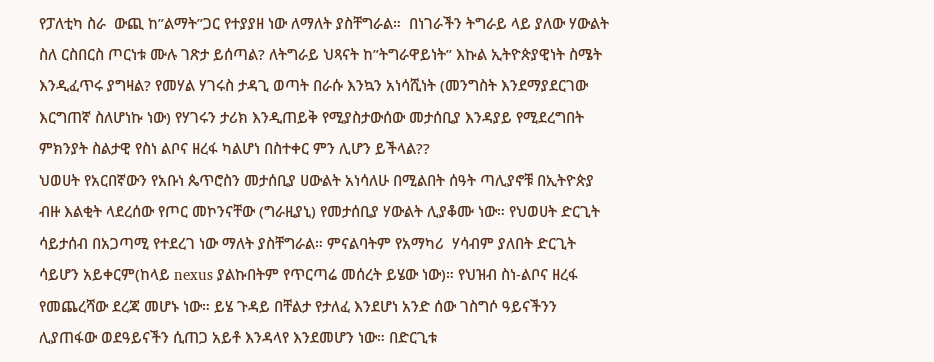የፓለቲካ ስራ  ውጪ ከ”ልማት”ጋር የተያያዘ ነው ለማለት ያስቸግራል።  በነገራችን ትግራይ ላይ ያለው ሃውልት ስለ ርስበርስ ጦርነቱ ሙሉ ገጽታ ይሰጣል? ለትግራይ ህጻናት ከ”ትግራዋይነት” እኩል ኢትዮጵያዊነት ስሜት እንዲፈጥሩ ያግዛል? የመሃል ሃገሩስ ታዳጊ ወጣት በራሱ እንኳን አነሳሺነት (መንግስት እንደማያደርገው እርግጠኛ ስለሆነኩ ነው) የሃገሩን ታሪክ እንዲጠይቅ የሚያስታውሰው መታሰቢያ እንዳያይ የሚደረግበት ምክንያት ስልታዊ የስነ ልቦና ዘረፋ ካልሆነ በስተቀር ምን ሊሆን ይችላል??
ህወሀት የአርበኛውን የአቡነ ጴጥሮስን መታሰቢያ ሀውልት አነሳለሁ በሚልበት ሰዓት ጣሊያኖቹ በኢትዮጵያ ብዙ እልቂት ላደረሰው የጦር መኮንናቸው (ግራዚያኒ) የመታሰቢያ ሃውልት ሊያቆሙ ነው። የህወሀት ድርጊት ሳይታሰብ በአጋጣሚ የተደረገ ነው ማለት ያስቸግራል። ምናልባትም የአማካሪ  ሃሳብም ያለበት ድርጊት ሳይሆን አይቀርም(ከላይ nexus ያልኩበትም የጥርጣሬ መሰረት ይሄው ነው)። የህዝብ ስነ-ልቦና ዘረፋ የመጨረሻው ደረጃ መሆኑ ነው። ይሄ ጉዳይ በቸልታ የታለፈ እንደሆነ አንድ ሰው ገስግሶ ዓይናችንን ሊያጠፋው ወደዓይናችን ሲጠጋ አይቶ እንዳላየ እንደመሆን ነው። በድርጊቱ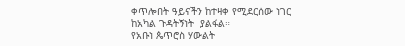ቀጥሎበት ዓይናችን ከተዛቀ የሚደርሰው ነገር ከአካል ጉዳትኝነት  ያልፋል።
የአቡነ ጴጥሮስ ሃውልት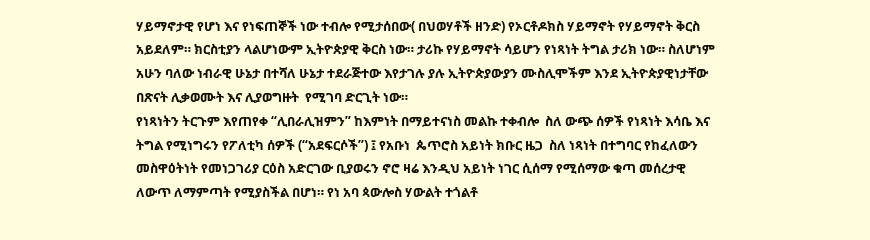ሃይማኖታዊ የሆነ እና የነፍጠኞች ነው ተብሎ የሚታሰበው( በህወሃቶች ዘንድ) የኦርቶዶክስ ሃይማኖት የሃይማኖት ቅርስ አይደለም። ክርስቲያን ላልሆነውም ኢትዮጵያዊ ቅርስ ነው። ታሪኩ የሃይማኖት ሳይሆን የነጻነት ትግል ታሪክ ነው። ስለሆነም አሁን ባለው ነብራዊ ሁኔታ በተሻለ ሁኔታ ተደራጅተው እየታገሉ ያሉ ኢትዮጵያውያን ሙስሊሞችም እንደ ኢትዮጵያዊነታቸው በጽናት ሊቃወሙት እና ሊያወግዙት  የሚገባ ድርጊት ነው።
የነጻነትን ትርጉም እየጠየቀ “ሊበራሊዝምን” ከእምነት በማይተናነስ መልኩ ተቀብሎ  ስለ ውጭ ሰዎች የነጻነት እሳቤ እና ትግል የሚነግሩን የፖለቲካ ሰዎች (“አደፍርሶች”) ፤ የአቡነ  ጴጥሮስ አይነት ክቡር ዜጋ  ስለ ነጻነት በተግባር የከፈለውን መስዋዕትነት የመነጋገሪያ ርዕስ አድርገው ቢያወሩን ኖሮ ዛሬ እንዲህ አይነት ነገር ሲሰማ የሚሰማው ቁጣ መሰረታዊ ለውጥ ለማምጣት የሚያስችል በሆነ። የነ አባ ጳውሎስ ሃውልት ተጎልቶ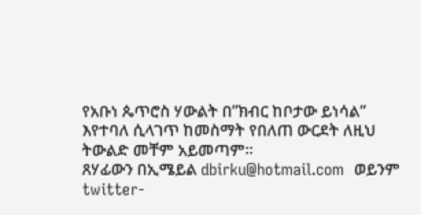የአቡነ ጴጥሮስ ሃውልት በ”ክብር ከቦታው ይነሳል” እየተባለ ሲላገጥ ከመስማት የበለጠ ውርደት ለዚህ ትውልድ መቸም አይመጣም።
ጸሃፊውን በኢሜይል dbirku@hotmail.com  ወይንም  twitter-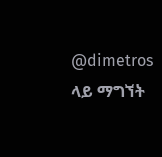@dimetros  ላይ ማግኘት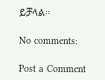ይቻላል።

No comments:

Post a Comment